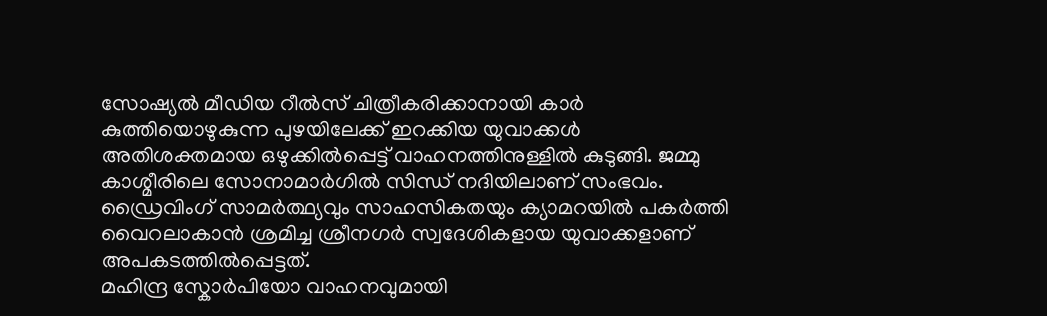സോഷ്യൽ മീഡിയ റീൽസ് ചിത്രീകരിക്കാനായി കാർ കുത്തിയൊഴുകുന്ന പുഴയിലേക്ക് ഇറക്കിയ യുവാക്കൾ അതിശക്തമായ ഒഴുക്കിൽപ്പെട്ട് വാഹനത്തിനുള്ളിൽ കുടുങ്ങി. ജമ്മു കാശ്മീരിലെ സോനാമാർഗിൽ സിന്ധ് നദിയിലാണ് സംഭവം. ഡ്രൈവിംഗ് സാമർത്ഥ്യവും സാഹസികതയും ക്യാമറയിൽ പകർത്തി വൈറലാകാൻ ശ്രമിച്ച ശ്രീനഗർ സ്വദേശികളായ യുവാക്കളാണ് അപകടത്തിൽപ്പെട്ടത്.
മഹിന്ദ്ര സ്കോർപിയോ വാഹനവുമായി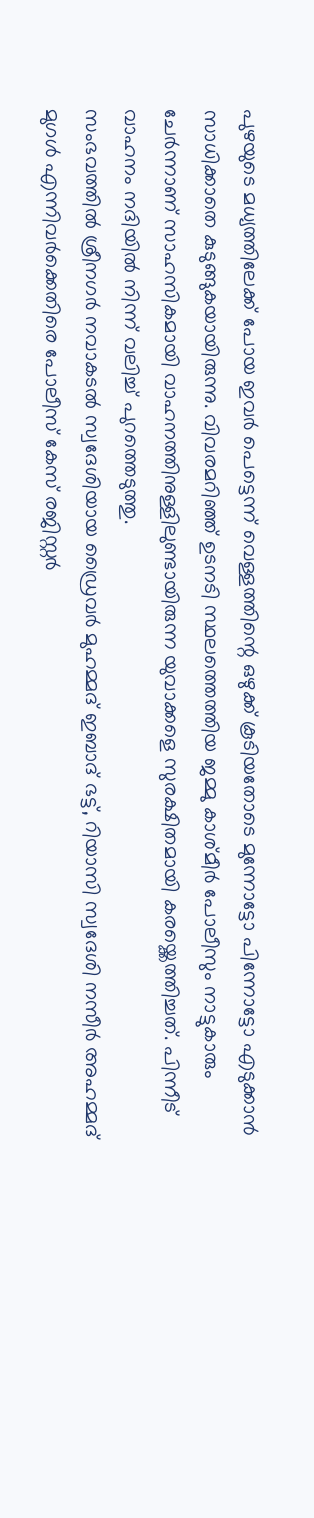പുഴയുടെ മധ്യത്തിലേക്ക് പോയ ഇവർ പെട്ടെന്ന് വെള്ളത്തിന്റെ ഒഴുക്ക് കൂടിയതോടെ മുന്നോട്ടോ പിന്നോട്ടോ എടുക്കാൻ സാധിക്കാതെ കുടുങ്ങുകയായിരുന്നു. വിവരമറിഞ്ഞ് ഉടനടി സ്ഥലത്തെത്തിയ ജമ്മു കാശ്മീർ പോലീസും നാട്ടുകാരും ചേർന്നാണ് സാഹസികമായി വാഹനത്തിനുള്ളിലുണ്ടായിരുന്ന യുവാക്കളെ സുരക്ഷിതമായി കരയ്ക്കെത്തിച്ചത്. പിന്നീട് വാഹനം നദിയിൽ നിന്ന് വലിച്ച് പുറത്തെടുത്തു.
സംഭവത്തിൽ ശ്രീനഗർ നവാകടൽ സ്വദേശിയായ ഡ്രൈവർ മുഹമ്മദ് ഇബാദ് ഭട്ട്, റിയാസി സ്വദേശി നസീർ അഹമ്മദ് മുഗൾ എന്നിവർക്കെതിരെ പോലീസ് കേസ് രജിസ്റ്റർ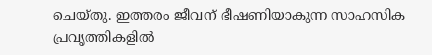ചെയ്തു. ഇത്തരം ജീവന് ഭീഷണിയാകുന്ന സാഹസിക പ്രവൃത്തികളിൽ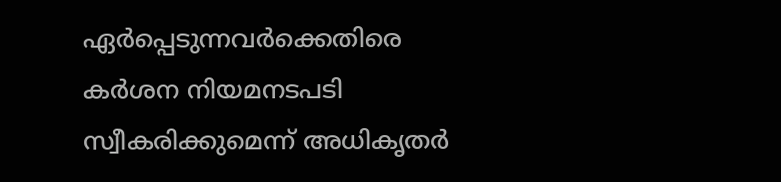ഏർപ്പെടുന്നവർക്കെതിരെ കർശന നിയമനടപടി സ്വീകരിക്കുമെന്ന് അധികൃതർ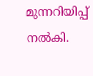മുന്നറിയിപ്പ് നൽകി.